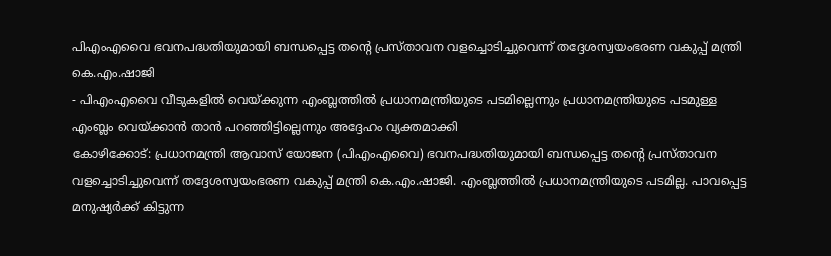പിഎംഎവൈ ഭവനപദ്ധതിയുമായി ബന്ധപ്പെട്ട തന്റെ പ്രസ്താവന വളച്ചൊടിച്ചുവെന്ന് തദ്ദേശസ്വയംഭരണ വകുപ്പ് മന്ത്രി കെ.എം.ഷാജി
- പിഎംഎവൈ വീടുകളിൽ വെയ്ക്കുന്ന എംബ്ലത്തിൽ പ്രധാനമന്ത്രിയുടെ പടമില്ലെന്നും പ്രധാനമന്ത്രിയുടെ പടമുള്ള എംബ്ലം വെയ്ക്കാൻ താൻ പറഞ്ഞിട്ടില്ലെന്നും അദ്ദേഹം വ്യക്തമാക്കി
കോഴിക്കോട്: പ്രധാനമന്ത്രി ആവാസ് യോജന (പിഎംഎവൈ) ഭവനപദ്ധതിയുമായി ബന്ധപ്പെട്ട തന്റെ പ്രസ്താവന വളച്ചൊടിച്ചുവെന്ന് തദ്ദേശസ്വയംഭരണ വകുപ്പ് മന്ത്രി കെ.എം.ഷാജി. എംബ്ലത്തിൽ പ്രധാനമന്ത്രിയുടെ പടമില്ല. പാവപ്പെട്ട മനുഷ്യർക്ക് കിട്ടുന്ന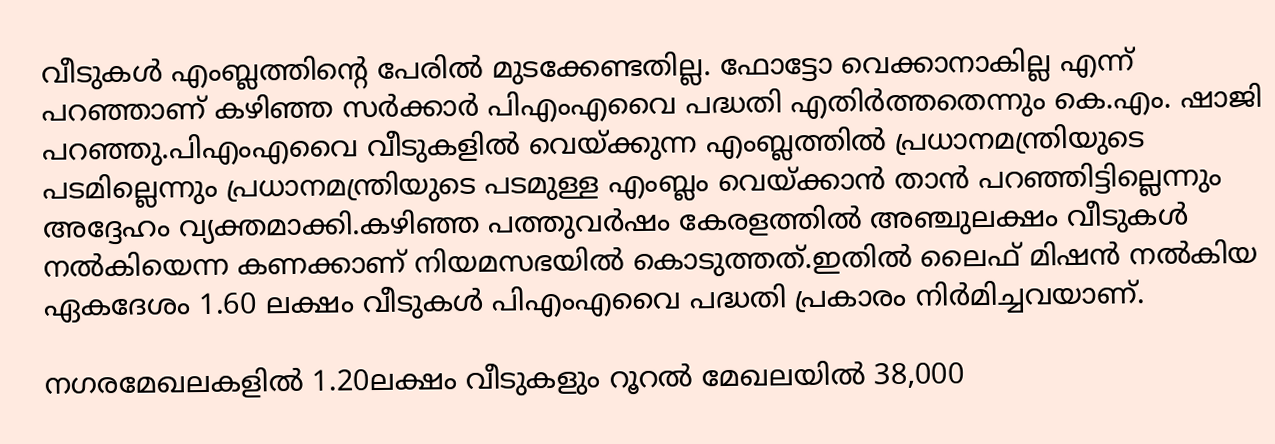വീടുകൾ എംബ്ലത്തിന്റെ പേരിൽ മുടക്കേണ്ടതില്ല. ഫോട്ടോ വെക്കാനാകില്ല എന്ന് പറഞ്ഞാണ് കഴിഞ്ഞ സർക്കാർ പിഎംഎവൈ പദ്ധതി എതിർത്തതെന്നും കെ.എം. ഷാജി പറഞ്ഞു.പിഎംഎവൈ വീടുകളിൽ വെയ്ക്കുന്ന എംബ്ലത്തിൽ പ്രധാനമന്ത്രിയുടെ പടമില്ലെന്നും പ്രധാനമന്ത്രിയുടെ പടമുള്ള എംബ്ലം വെയ്ക്കാൻ താൻ പറഞ്ഞിട്ടില്ലെന്നും അദ്ദേഹം വ്യക്തമാക്കി.കഴിഞ്ഞ പത്തുവർഷം കേരളത്തിൽ അഞ്ചുലക്ഷം വീടുകൾ നൽകിയെന്ന കണക്കാണ് നിയമസഭയിൽ കൊടുത്തത്.ഇതിൽ ലൈഫ് മിഷൻ നൽകിയ ഏകദേശം 1.60 ലക്ഷം വീടുകൾ പിഎംഎവൈ പദ്ധതി പ്രകാരം നിർമിച്ചവയാണ്.

നഗരമേഖലകളിൽ 1.20ലക്ഷം വീടുകളും റൂറൽ മേഖലയിൽ 38,000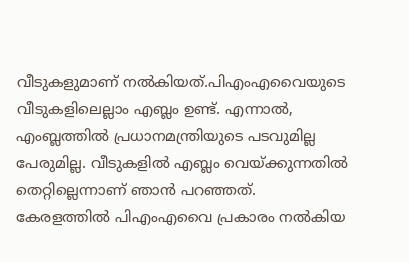വീടുകളുമാണ് നൽകിയത്.പിഎംഎവൈയുടെ വീടുകളിലെല്ലാം എബ്ലം ഉണ്ട്. എന്നാൽ, എംബ്ലത്തിൽ പ്രധാനമന്ത്രിയുടെ പടവുമില്ല പേരുമില്ല. വീടുകളിൽ എബ്ലം വെയ്ക്കുന്നതിൽ തെറ്റില്ലെന്നാണ് ഞാൻ പറഞ്ഞത്. കേരളത്തിൽ പിഎംഎവൈ പ്രകാരം നൽകിയ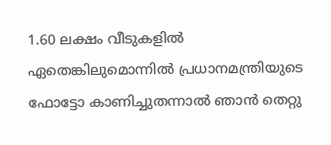1.60 ലക്ഷം വീടുകളിൽ ഏതെങ്കിലുമൊന്നിൽ പ്രധാനമന്ത്രിയുടെ ഫോട്ടോ കാണിച്ചുതന്നാൽ ഞാൻ തെറ്റു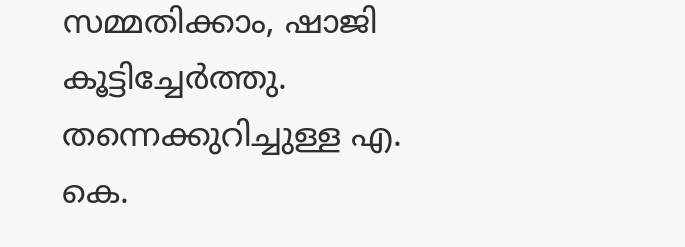സമ്മതിക്കാം, ഷാജി കൂട്ടിച്ചേർത്തു.
തന്നെക്കുറിച്ചുള്ള എ. കെ.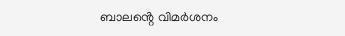ബാലൻ്റെ വിമർശനം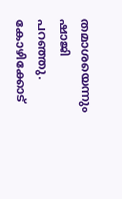തമാശയെന്നും ഷാജി പറഞ്ഞു. കോഴിക്കോട്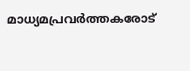മാധ്യമപ്രവർത്തകരോട്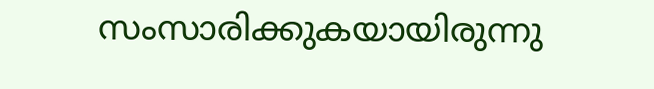സംസാരിക്കുകയായിരുന്നു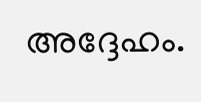അദ്ദേഹം.